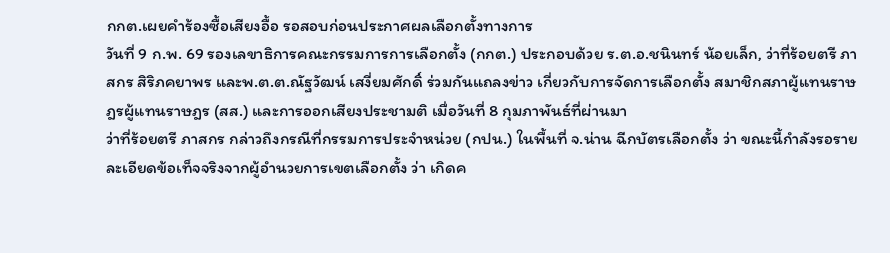กกต.เผยคำร้องซื้อเสียงอื้อ รอสอบก่อนประกาศผลเลือกตั้งทางการ
วันที่ 9 ก.พ. 69 รองเลขาธิการคณะกรรมการการเลือกตั้ง (กกต.) ประกอบด้วย ร.ต.อ.ชนินทร์ น้อยเล็ก, ว่าที่ร้อยตรี ภาสกร สิริภคยาพร และพ.ต.ต.ณัฐวัฒน์ เสงี่ยมศักดิ์ ร่วมกันแถลงข่าว เกี่ยวกับการจัดการเลือกตั้ง สมาชิกสภาผู้แทนราษฎรผู้แทนราษฎร (สส.) และการออกเสียงประชามติ เมื่อวันที่ 8 กุมภาพันธ์ที่ผ่านมา
ว่าที่ร้อยตรี ภาสกร กล่าวถึงกรณีที่กรรมการประจำหน่วย (กปน.) ในพื้นที่ จ.น่าน ฉีกบัตรเลือกตั้ง ว่า ขณะนี้กำลังรอรายละเอียดข้อเท็จจริงจากผู้อำนวยการเขตเลือกตั้ง ว่า เกิดค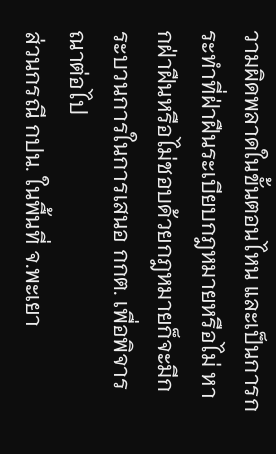วามผิดพลาดในขั้นตอนไหน และเป็นการกระทำที่ฝ่าฝืนระเบียบกฎหมายหรือไม่ หากฝ่าฝืนหรือไม่ชอบด้วยกฎหมายก็จะมีกระบวนการในการเสนอ กกต. เพื่อพิจารณาต่อไป
ส่วนกรณี กปน. ในพื้นที่ จ.พะเยา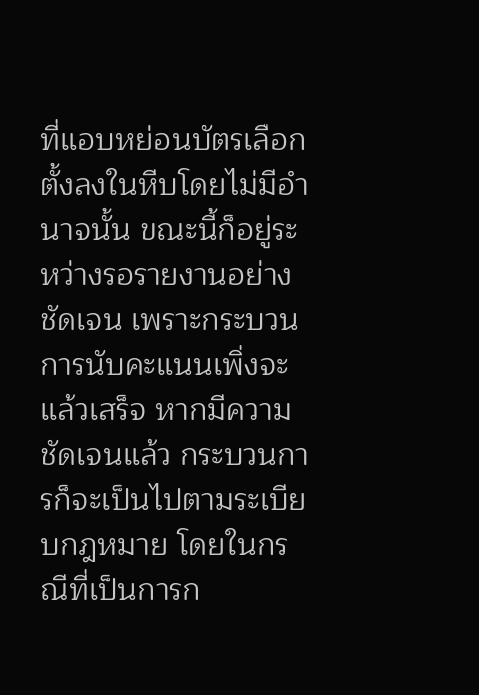ที่แอบหย่อนบัตรเลือกตั้งลงในหีบโดยไม่มีอำนาจนั้น ขณะนี้ก็อยู่ระหว่างรอรายงานอย่างชัดเจน เพราะกระบวนการนับคะแนนเพิ่งจะแล้วเสร็จ หากมีความชัดเจนแล้ว กระบวนการก็จะเป็นไปตามระเบียบกฎหมาย โดยในกรณีที่เป็นการก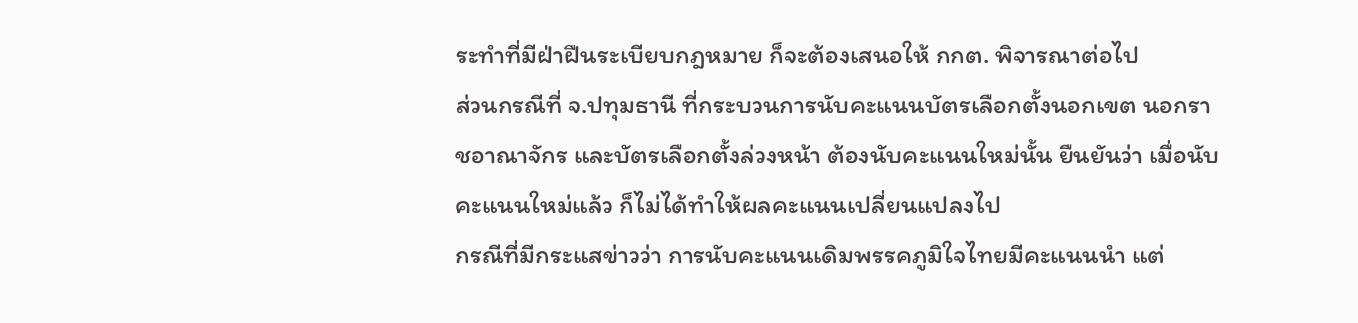ระทำที่มีฝ่าฝืนระเบียบกฎหมาย ก็จะต้องเสนอให้ กกต. พิจารณาต่อไป
ส่วนกรณีที่ จ.ปทุมธานี ที่กระบวนการนับคะแนนบัตรเลือกตั้งนอกเขต นอกราชอาณาจักร และบัตรเลือกตั้งล่วงหน้า ต้องนับคะแนนใหม่นั้น ยืนยันว่า เมื่อนับคะแนนใหม่แล้ว ก็ไม่ได้ทำให้ผลคะแนนเปลี่ยนแปลงไป
กรณีที่มีกระแสข่าวว่า การนับคะแนนเดิมพรรคภูมิใจไทยมีคะแนนนำ แต่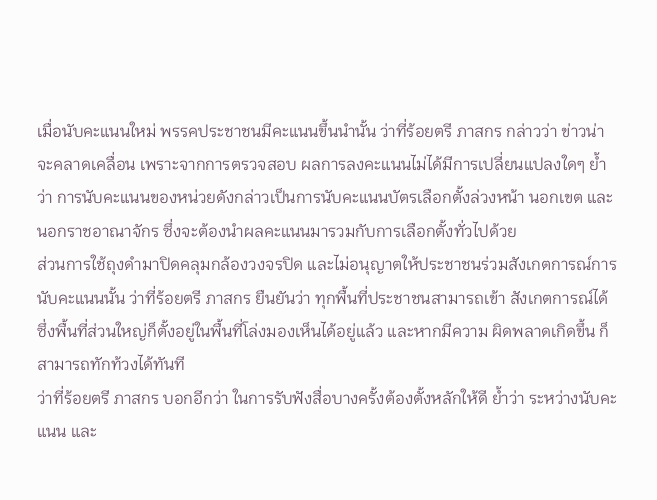เมื่อนับคะแนนใหม่ พรรคประชาชนมีคะแนนขึ้นนำนั้น ว่าที่ร้อยตรี ภาสกร กล่าวว่า ข่าวน่าจะคลาดเคลื่อน เพราะจากการตรวจสอบ ผลการลงคะแนนไม่ได้มีการเปลี่ยนแปลงใดๆ ย้ำว่า การนับคะแนนของหน่วยดังกล่าวเป็นการนับคะแนนบัตรเลือกตั้งล่วงหน้า นอกเขต และนอกราชอาณาจักร ซึ่งจะต้องนำผลคะแนนมารวมกับการเลือกตั้งทั่วไปด้วย
ส่วนการใช้ถุงดำมาปิดคลุมกล้องวงจรปิด และไม่อนุญาตให้ประชาชนร่วมสังเกตการณ์การนับคะแนนนั้น ว่าที่ร้อยตรี ภาสกร ยืนยันว่า ทุกพื้นที่ประชาชนสามารถเข้า สังเกตการณ์ได้ ซึ่งพื้นที่ส่วนใหญ่ก็ตั้งอยู่ในพื้นที่โล่งมองเห็นได้อยู่แล้ว และหากมีความ ผิดพลาดเกิดขึ้น ก็สามารถทักท้วงได้ทันที
ว่าที่ร้อยตรี ภาสกร บอกอีกว่า ในการรับฟังสื่อบางครั้งต้องตั้งหลักให้ดี ย้ำว่า ระหว่างนับคะแนน และ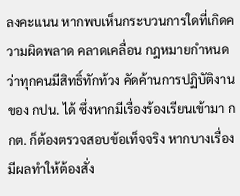ลงคะแนน หากพบเห็นกระบวนการใดที่เกิดความผิดพลาด คลาดเคลื่อน กฎหมายกำหนดว่าทุกคนมีสิทธิ์ทักท้วง คัดค้านการปฏิบัติงานของ กปน. ได้ ซึ่งหากมีเรื่องร้องเรียนเข้ามา กกต. ก็ต้องตรวจสอบข้อเท็จจริง หากบางเรื่องมีผลทำให้ต้องสั่ง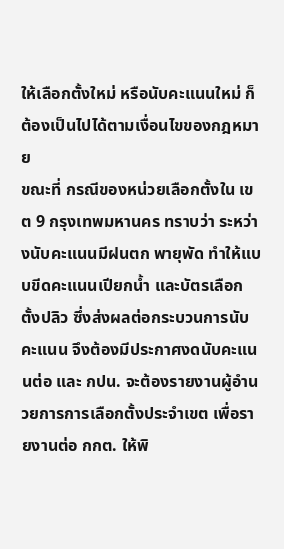ให้เลือกตั้งใหม่ หรือนับคะแนนใหม่ ก็ต้องเป็นไปได้ตามเงื่อนไขของกฎหมาย
ขณะที่ กรณีของหน่วยเลือกตั้งใน เขต 9 กรุงเทพมหานคร ทราบว่า ระหว่างนับคะแนนมีฝนตก พายุพัด ทำให้แบบขีดคะแนนเปียกน้ำ และบัตรเลือกตั้งปลิว ซึ่งส่งผลต่อกระบวนการนับคะแนน จึงต้องมีประกาศงดนับคะแนนต่อ และ กปน. จะต้องรายงานผู้อำนวยการการเลือกตั้งประจำเขต เพื่อรายงานต่อ กกต. ให้พิ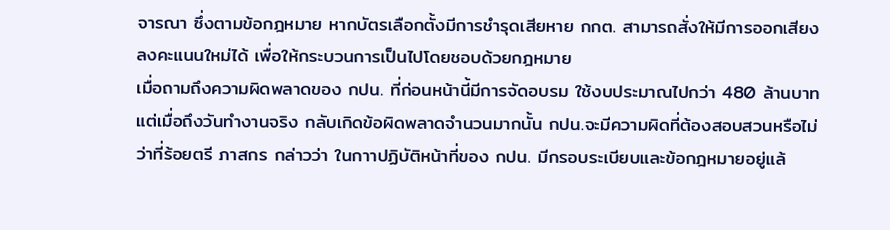จารณา ซึ่งตามข้อกฎหมาย หากบัตรเลือกตั้งมีการชำรุดเสียหาย กกต. สามารถสั่งให้มีการออกเสียงลงคะแนนใหม่ได้ เพื่อให้กระบวนการเป็นไปโดยชอบด้วยกฎหมาย
เมื่อถามถึงความผิดพลาดของ กปน. ที่ก่อนหน้านี้มีการจัดอบรม ใช้งบประมาณไปกว่า 480 ล้านบาท แต่เมื่อถึงวันทำงานจริง กลับเกิดข้อผิดพลาดจำนวนมากนั้น กปน.จะมีความผิดที่ต้องสอบสวนหรือไม่ ว่าที่ร้อยตรี ภาสกร กล่าวว่า ในกาาปฏิบัติหน้าที่ของ กปน. มีกรอบระเบียบและข้อกฎหมายอยู่แล้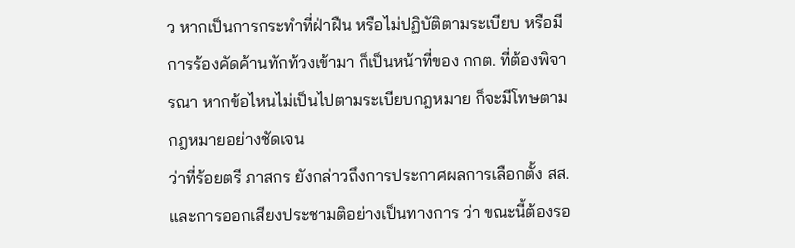ว หากเป็นการกระทำที่ฝ่าฝืน หรือไม่ปฏิบัติตามระเบียบ หรือมีการร้องคัดค้านทักท้วงเข้ามา ก็เป็นหน้าที่ของ กกต. ที่ต้องพิจารณา หากข้อไหนไม่เป็นไปตามระเบียบกฎหมาย ก็จะมีโทษตามกฎหมายอย่างชัดเจน
ว่าที่ร้อยตรี ภาสกร ยังกล่าวถึงการประกาศผลการเลือกตั้ง สส. และการออกเสียงประชามติอย่างเป็นทางการ ว่า ขณะนี้ต้องรอ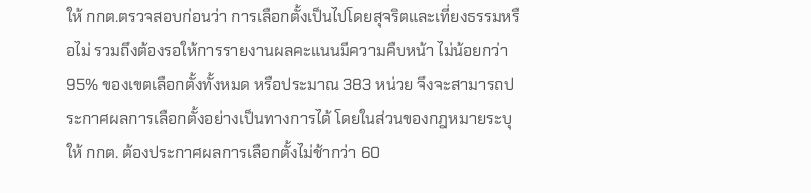ให้ กกต.ตรวจสอบก่อนว่า การเลือกตั้งเป็นไปโดยสุจริตและเที่ยงธรรมหรือไม่ รวมถึงต้องรอให้การรายงานผลคะแนนมีความคืบหน้า ไม่น้อยกว่า 95% ของเขตเลือกตั้งทั้งหมด หรือประมาณ 383 หน่วย จึงจะสามารถประกาศผลการเลือกตั้งอย่างเป็นทางการได้ โดยในส่วนของกฎหมายระบุให้ กกต. ต้องประกาศผลการเลือกตั้งไม่ช้ากว่า 60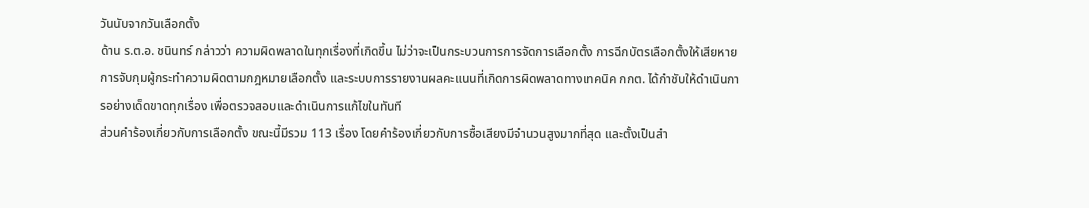วันนับจากวันเลือกตั้ง
ด้าน ร.ต.อ. ชนินทร์ กล่าวว่า ความผิดพลาดในทุกเรื่องที่เกิดขึ้น ไม่ว่าจะเป็นกระบวนการการจัดการเลือกตั้ง การฉีกบัตรเลือกตั้งให้เสียหาย การจับกุมผู้กระทำความผิดตามกฎหมายเลือกตั้ง และระบบการรายงานผลคะแนนที่เกิดการผิดพลาดทางเทคนิค กกต. ได้กำชับให้ดำเนินการอย่างเด็ดขาดทุกเรื่อง เพื่อตรวจสอบและดำเนินการแก้ไขในทันที
ส่วนคำร้องเกี่ยวกับการเลือกตั้ง ขณะนี้มีรวม 113 เรื่อง โดยคำร้องเกี่ยวกับการซื้อเสียงมีจำนวนสูงมากที่สุด และตั้งเป็นสำ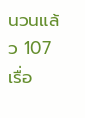นวนแล้ว 107 เรื่อ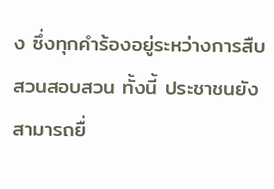ง ซึ่งทุกคำร้องอยู่ระหว่างการสืบสวนสอบสวน ทั้งนี้ ประชาชนยังสามารถยื่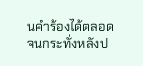นคำร้องได้ตลอด จนกระทั่งหลังป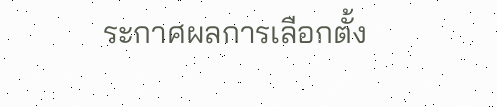ระกาศผลการเลือกตั้ง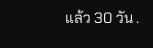แล้ว 30 วัน .